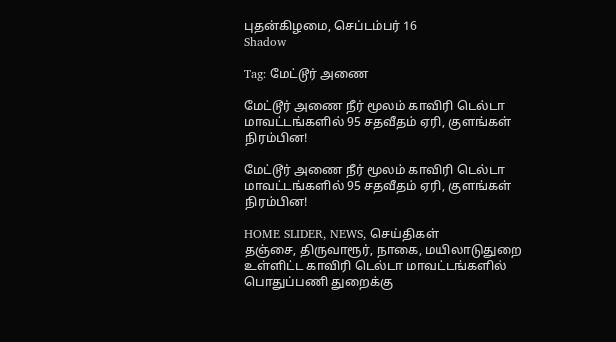புதன்கிழமை, செப்டம்பர் 16
Shadow

Tag: மேட்டூர் அணை

மேட்டூர் அணை நீர் மூலம் காவிரி டெல்டா மாவட்டங்களில் 95 சதவீதம் ஏரி, குளங்கள் நிரம்பின!

மேட்டூர் அணை நீர் மூலம் காவிரி டெல்டா மாவட்டங்களில் 95 சதவீதம் ஏரி, குளங்கள் நிரம்பின!

HOME SLIDER, NEWS, செய்திகள்
தஞ்சை, திருவாரூர், நாகை, மயிலாடுதுறை உள்ளிட்ட காவிரி டெல்டா மாவட்டங்களில் பொதுப்பணி துறைக்கு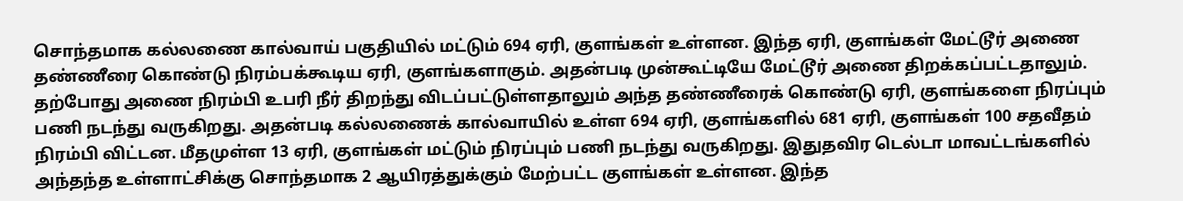சொந்தமாக கல்லணை கால்வாய் பகுதியில் மட்டும் 694 ஏரி, குளங்கள் உள்ளன. இந்த ஏரி, குளங்கள் மேட்டூர் அணை தண்ணீரை கொண்டு நிரம்பக்கூடிய ஏரி, குளங்களாகும். அதன்படி முன்கூட்டியே மேட்டூர் அணை திறக்கப்பட்டதாலும். தற்போது அணை நிரம்பி உபரி நீர் திறந்து விடப்பட்டுள்ளதாலும் அந்த தண்ணீரைக் கொண்டு ஏரி, குளங்களை நிரப்பும் பணி நடந்து வருகிறது. அதன்படி கல்லணைக் கால்வாயில் உள்ள 694 ஏரி, குளங்களில் 681 ஏரி, குளங்கள் 100 சதவீதம் நிரம்பி விட்டன. மீதமுள்ள 13 ஏரி, குளங்கள் மட்டும் நிரப்பும் பணி நடந்து வருகிறது. இதுதவிர டெல்டா மாவட்டங்களில் அந்தந்த உள்ளாட்சிக்கு சொந்தமாக 2 ஆயிரத்துக்கும் மேற்பட்ட குளங்கள் உள்ளன. இந்த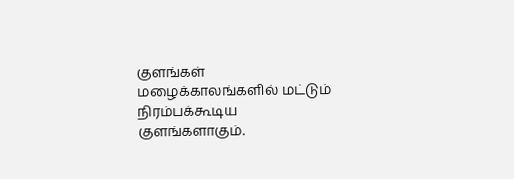குளங்கள் மழைக்காலங்களில் மட்டும் நிரம்பக்கூடிய குளங்களாகும்.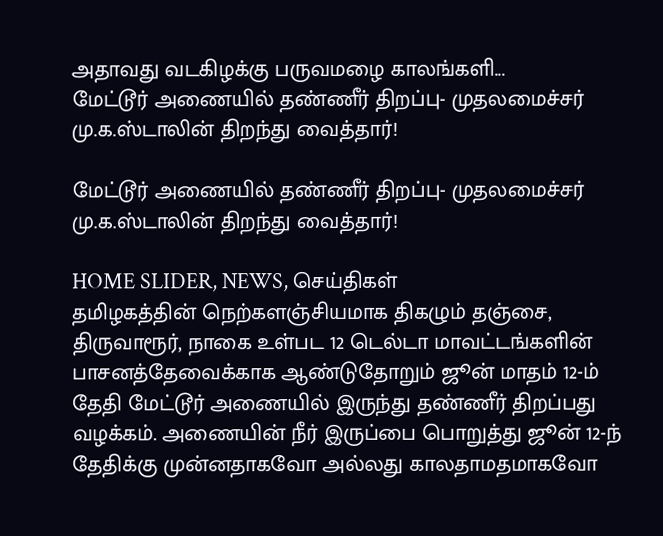அதாவது வடகிழக்கு பருவமழை காலங்களி...
மேட்டூர் அணையில் தண்ணீர் திறப்பு- முதலமைச்சர் மு.க.ஸ்டாலின் திறந்து வைத்தார்!

மேட்டூர் அணையில் தண்ணீர் திறப்பு- முதலமைச்சர் மு.க.ஸ்டாலின் திறந்து வைத்தார்!

HOME SLIDER, NEWS, செய்திகள்
தமிழகத்தின் நெற்களஞ்சியமாக திகழும் தஞ்சை, திருவாரூர், நாகை உள்பட 12 டெல்டா மாவட்டங்களின் பாசனத்தேவைக்காக ஆண்டுதோறும் ஜூன் மாதம் 12-ம் தேதி மேட்டூர் அணையில் இருந்து தண்ணீர் திறப்பது வழக்கம். அணையின் நீர் இருப்பை பொறுத்து ஜூன் 12-ந் தேதிக்கு முன்னதாகவோ அல்லது காலதாமதமாகவோ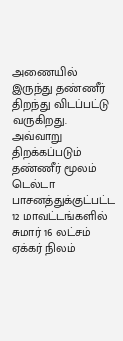அணையில் இருந்து தண்ணீர் திறந்து விடப்பட்டு வருகிறது. அவ்வாறு திறக்கப்படும் தண்ணீர் மூலம் டெல்டா பாசனத்துக்குட்பட்ட 12 மாவட்டங்களில் சுமார் 16 லட்சம் ஏக்கர் நிலம்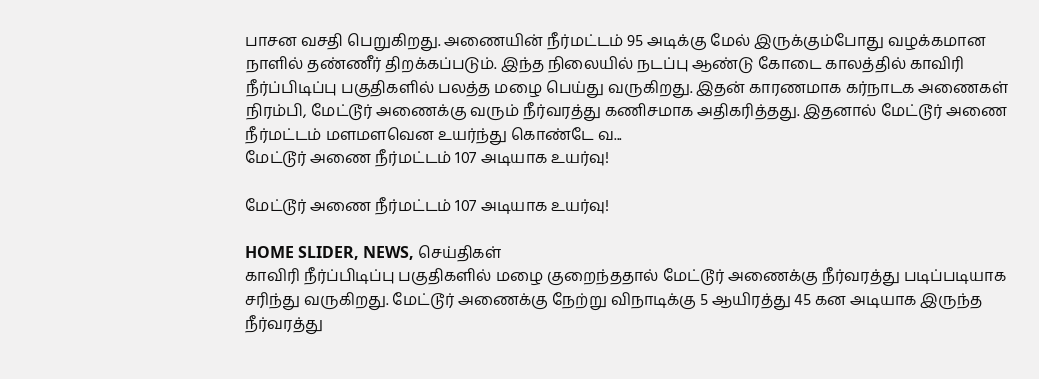பாசன வசதி பெறுகிறது. அணையின் நீர்மட்டம் 95 அடிக்கு மேல் இருக்கும்போது வழக்கமான நாளில் தண்ணீர் திறக்கப்படும். இந்த நிலையில் நடப்பு ஆண்டு கோடை காலத்தில் காவிரி நீர்ப்பிடிப்பு பகுதிகளில் பலத்த மழை பெய்து வருகிறது. இதன் காரணமாக கர்நாடக அணைகள் நிரம்பி, மேட்டூர் அணைக்கு வரும் நீர்வரத்து கணிசமாக அதிகரித்தது. இதனால் மேட்டூர் அணை நீர்மட்டம் மளமளவென உயர்ந்து கொண்டே வ...
மேட்டூர் அணை நீர்மட்டம் 107 அடியாக உயர்வு!

மேட்டூர் அணை நீர்மட்டம் 107 அடியாக உயர்வு!

HOME SLIDER, NEWS, செய்திகள்
காவிரி நீர்ப்பிடிப்பு பகுதிகளில் மழை குறைந்ததால் மேட்டூர் அணைக்கு நீர்வரத்து படிப்படியாக சரிந்து வருகிறது. மேட்டூர் அணைக்கு நேற்று விநாடிக்கு 5 ஆயிரத்து 45 கன அடியாக இருந்த நீர்வரத்து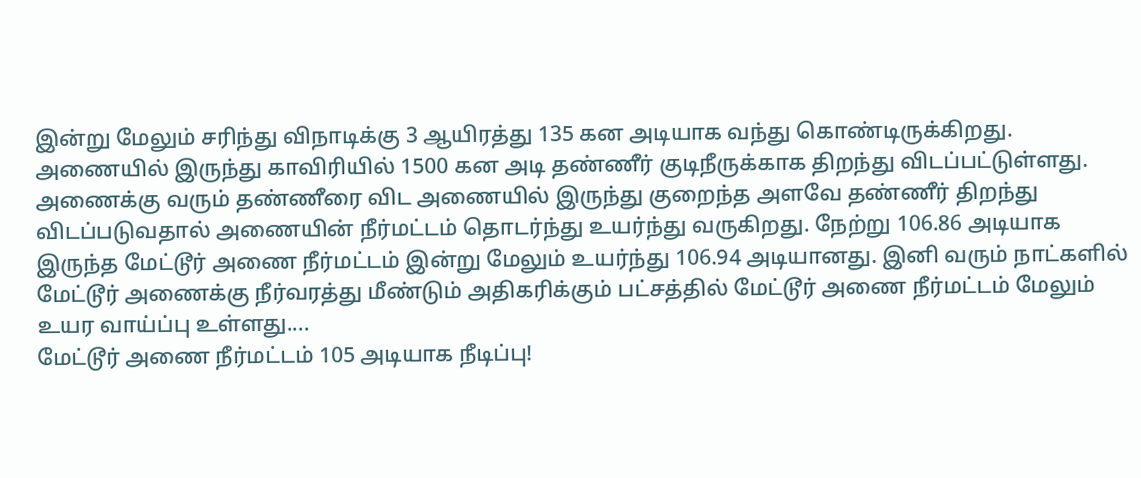இன்று மேலும் சரிந்து விநாடிக்கு 3 ஆயிரத்து 135 கன அடியாக வந்து கொண்டிருக்கிறது. அணையில் இருந்து காவிரியில் 1500 கன அடி தண்ணீர் குடிநீருக்காக திறந்து விடப்பட்டுள்ளது. அணைக்கு வரும் தண்ணீரை விட அணையில் இருந்து குறைந்த அளவே தண்ணீர் திறந்து விடப்படுவதால் அணையின் நீர்மட்டம் தொடர்ந்து உயர்ந்து வருகிறது. நேற்று 106.86 அடியாக இருந்த மேட்டூர் அணை நீர்மட்டம் இன்று மேலும் உயர்ந்து 106.94 அடியானது. இனி வரும் நாட்களில் மேட்டூர் அணைக்கு நீர்வரத்து மீண்டும் அதிகரிக்கும் பட்சத்தில் மேட்டூர் அணை நீர்மட்டம் மேலும் உயர வாய்ப்பு உள்ளது....
மேட்டூர் அணை நீர்மட்டம் 105 அடியாக நீடிப்பு!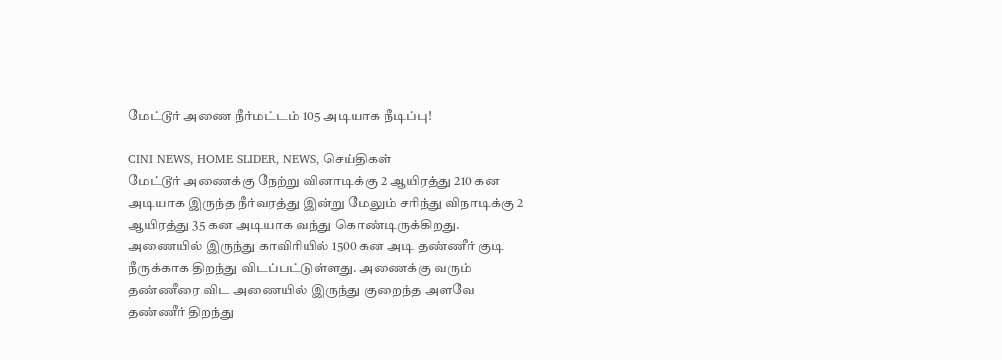மேட்டூர் அணை நீர்மட்டம் 105 அடியாக நீடிப்பு!

CINI NEWS, HOME SLIDER, NEWS, செய்திகள்
மேட்டூர் அணைக்கு நேற்று வினாடிக்கு 2 ஆயிரத்து 210 கன அடியாக இருந்த நீர்வரத்து இன்று மேலும் சரிந்து விநாடிக்கு 2 ஆயிரத்து 35 கன அடியாக வந்து கொண்டிருக்கிறது. அணையில் இருந்து காவிரியில் 1500 கன அடி தண்ணீர் குடி நீருக்காக திறந்து விடப்பட்டுள்ளது. அணைக்கு வரும் தண்ணீரை விட அணையில் இருந்து குறைந்த அளவே தண்ணீர் திறந்து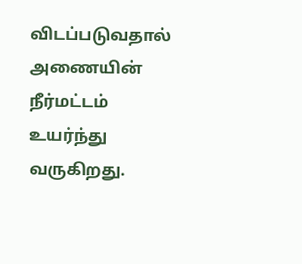விடப்படுவதால் அணையின் நீர்மட்டம் உயர்ந்து வருகிறது.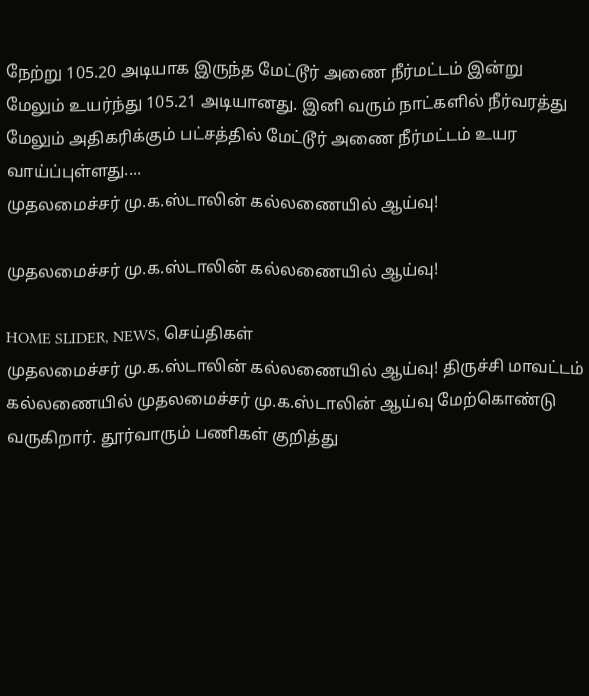நேற்று 105.20 அடியாக இருந்த மேட்டூர் அணை நீர்மட்டம் இன்று மேலும் உயர்ந்து 105.21 அடியானது. இனி வரும் நாட்களில் நீர்வரத்து மேலும் அதிகரிக்கும் பட்சத்தில் மேட்டூர் அணை நீர்மட்டம் உயர வாய்ப்புள்ளது....
முதலமைச்சர் மு.க.ஸ்டாலின் கல்லணையில் ஆய்வு!

முதலமைச்சர் மு.க.ஸ்டாலின் கல்லணையில் ஆய்வு!

HOME SLIDER, NEWS, செய்திகள்
முதலமைச்சர் மு.க.ஸ்டாலின் கல்லணையில் ஆய்வு! திருச்சி மாவட்டம் கல்லணையில் முதலமைச்சர் மு.க.ஸ்டாலின் ஆய்வு மேற்கொண்டு வருகிறார். தூர்வாரும் பணிகள் குறித்து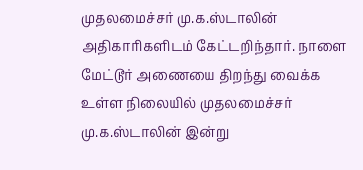முதலமைச்சர் மு.க.ஸ்டாலின் அதிகாரிகளிடம் கேட்டறிந்தார். நாளை மேட்டூர் அணையை திறந்து வைக்க உள்ள நிலையில் முதலமைச்சர் மு.க.ஸ்டாலின் இன்று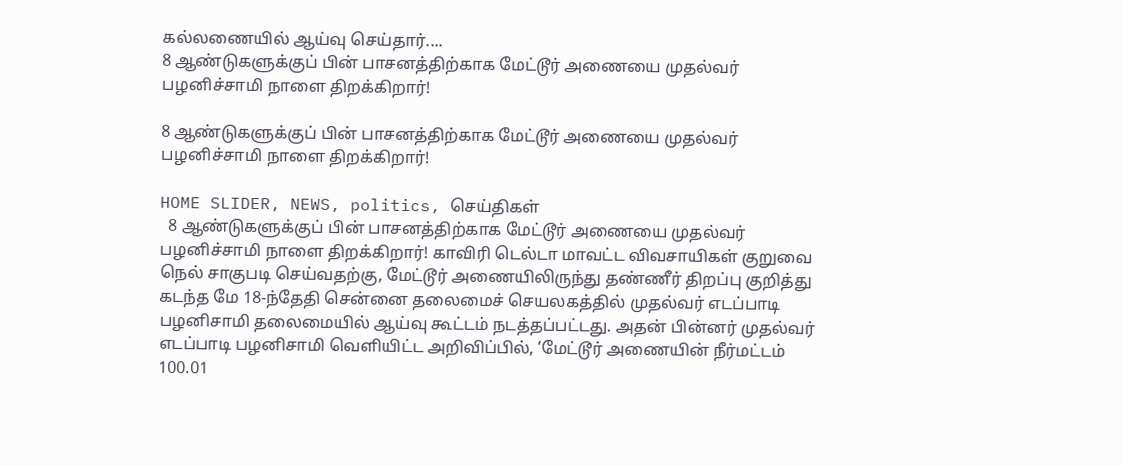கல்லணையில் ஆய்வு செய்தார்....
8 ஆண்டுகளுக்குப் பின் பாசனத்திற்காக மேட்டூர் அணையை முதல்வர் பழனிச்சாமி நாளை திறக்கிறார்!

8 ஆண்டுகளுக்குப் பின் பாசனத்திற்காக மேட்டூர் அணையை முதல்வர் பழனிச்சாமி நாளை திறக்கிறார்!

HOME SLIDER, NEWS, politics, செய்திகள்
  8 ஆண்டுகளுக்குப் பின் பாசனத்திற்காக மேட்டூர் அணையை முதல்வர் பழனிச்சாமி நாளை திறக்கிறார்! காவிரி டெல்டா மாவட்ட விவசாயிகள் குறுவை நெல் சாகுபடி செய்வதற்கு, மேட்டூர் அணையிலிருந்து தண்ணீர் திறப்பு குறித்து கடந்த மே 18-ந்தேதி சென்னை தலைமைச் செயலகத்தில் முதல்வர் எடப்பாடி பழனிசாமி தலைமையில் ஆய்வு கூட்டம் நடத்தப்பட்டது. அதன் பின்னர் முதல்வர் எடப்பாடி பழனிசாமி வெளியிட்ட அறிவிப்பில், ‘மேட்டூர் அணையின் நீர்மட்டம் 100.01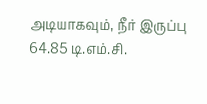அடியாகவும், நீர் இருப்பு 64.85 டி.எம்.சி.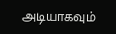அடியாகவும்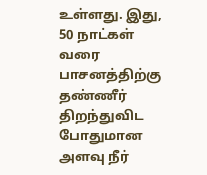உள்ளது. இது, 50 நாட்கள் வரை பாசனத்திற்கு தண்ணீர் திறந்துவிட போதுமான அளவு நீர்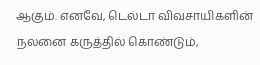ஆகும். எனவே, டெல்டா விவசாயிகளின் நலனை கருத்தில் கொண்டும்,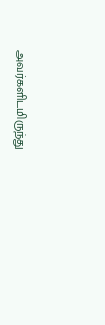அவர்களிடமிருந்து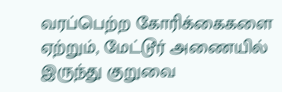வரப்பெற்ற கோரிக்கைகளை ஏற்றும், மேட்டூர் அணையில் இருந்து குறுவை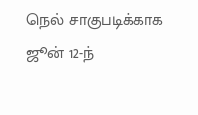நெல் சாகுபடிக்காக ஜூன் 12-ந்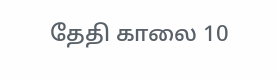தேதி காலை 10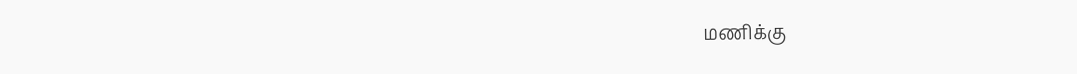மணிக்கு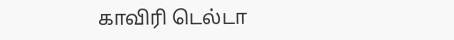காவிரி டெல்டா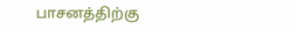பாசனத்திற்கு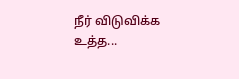நீர் விடுவிக்க உத்த...